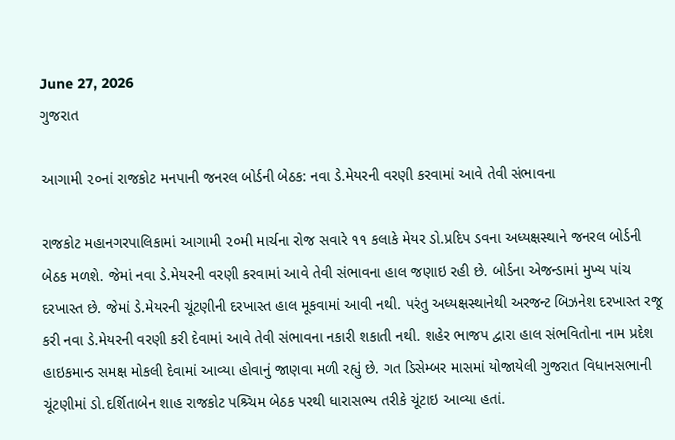June 27, 2026
ગુજરાત

આગામી ૨૦નાં રાજકોટ મનપાની જનરલ બોર્ડની બેઠક: નવા ડે.મેયરની વરણી કરવામાં આવે તેવી સંભાવના

રાજકોટ મહાનગરપાલિકામાં આગામી ૨૦મી માર્ચના રોજ સવારે ૧૧ કલાકે મેયર ડો.પ્રદિપ ડવના અધ્યક્ષસ્થાને જનરલ બોર્ડની બેઠક મળશે. જેમાં નવા ડે.મેયરની વરણી કરવામાં આવે તેવી સંભાવના હાલ જણાઇ રહી છે. બોર્ડના એજન્ડામાં મુખ્ય પાંચ દરખાસ્ત છે. જેમાં ડે.મેયરની ચૂંટણીની દરખાસ્ત હાલ મૂકવામાં આવી નથી. પરંતુ અધ્યક્ષસ્થાનેથી અરજન્ટ બિઝનેશ દરખાસ્ત રજૂ કરી નવા ડે.મેયરની વરણી કરી દેવામાં આવે તેવી સંભાવના નકારી શકાતી નથી. શહેર ભાજપ દ્વારા હાલ સંભવિતોના નામ પ્રદેશ હાઇકમાન્ડ સમક્ષ મોકલી દેવામાં આવ્યા હોવાનું જાણવા મળી રહ્યું છે. ગત ડિસેમ્બર માસમાં યોજાયેલી ગુજરાત વિધાનસભાની ચૂંટણીમાં ડો.દર્શિતાબેન શાહ રાજકોટ પશ્ર્ચિમ બેઠક પરથી ધારાસભ્ય તરીકે ચૂંટાઇ આવ્યા હતાં.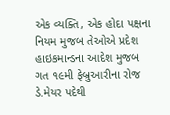એક વ્યક્તિ, એક હોદા પક્ષના નિયમ મુજબ તેઓએ પ્રદેશ હાઇકમાન્ડના આદેશ મુજબ ગત ૧૯મી ફેબ્રુઆરીના રોજ ડે.મેયર પદેથી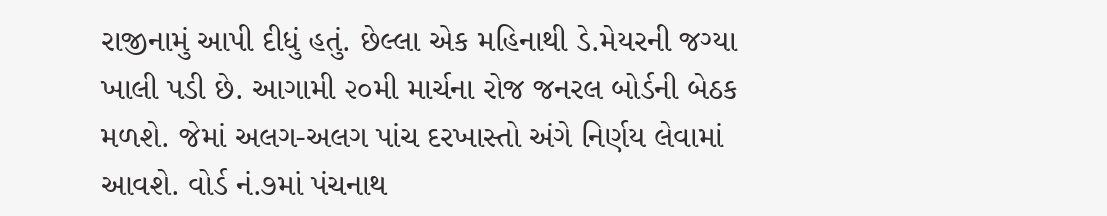રાજીનામું આપી દીધું હતું. છેલ્લા એક મહિનાથી ડે.મેયરની જગ્યા ખાલી પડી છે. આગામી ૨૦મી માર્ચના રોજ જનરલ બોર્ડની બેઠક મળશે. જેમાં અલગ-અલગ પાંચ દરખાસ્તો અંગે નિર્ણય લેવામાં આવશે. વોર્ડ નં.૭માં પંચનાથ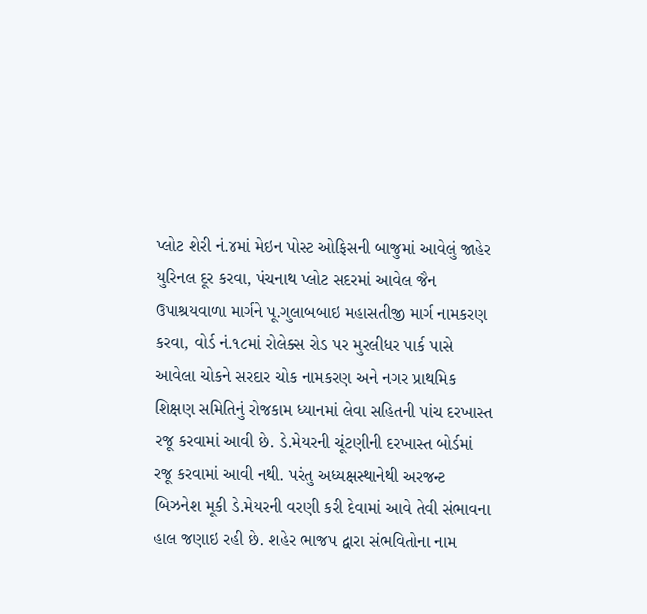પ્લોટ શેરી નં.૪માં મેઇન પોસ્ટ ઓફિસની બાજુમાં આવેલું જાહેર યુરિનલ દૂર કરવા, પંચનાથ પ્લોટ સદરમાં આવેલ જૈન ઉપાશ્રયવાળા માર્ગને પૂ.ગુલાબબાઇ મહાસતીજી માર્ગ નામકરણ કરવા, વોર્ડ નં.૧૮માં રોલેક્સ રોડ પર મુરલીધર પાર્ક પાસે આવેલા ચોકને સરદાર ચોક નામકરણ અને નગર પ્રાથમિક શિક્ષણ સમિતિનું રોજકામ ધ્યાનમાં લેવા સહિતની પાંચ દરખાસ્ત રજૂ કરવામાં આવી છે. ડે.મેયરની ચૂંટણીની દરખાસ્ત બોર્ડમાં રજૂ કરવામાં આવી નથી. પરંતુ અધ્યક્ષસ્થાનેથી અરજન્ટ બિઝનેશ મૂકી ડે.મેયરની વરણી કરી દેવામાં આવે તેવી સંભાવના હાલ જણાઇ રહી છે. શહેર ભાજપ દ્વારા સંભવિતોના નામ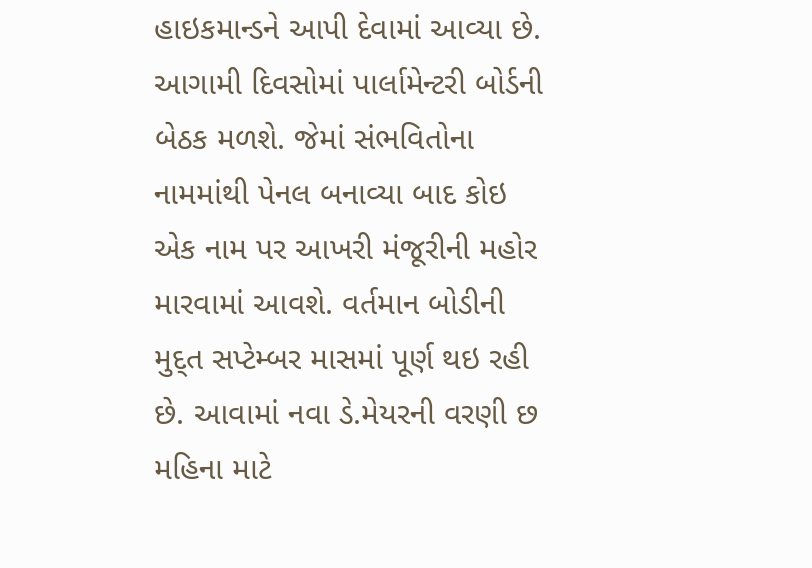હાઇકમાન્ડને આપી દેવામાં આવ્યા છે. આગામી દિવસોમાં પાર્લામેન્ટરી બોર્ડની બેઠક મળશે. જેમાં સંભવિતોના નામમાંથી પેનલ બનાવ્યા બાદ કોઇ એક નામ પર આખરી મંજૂરીની મહોર મારવામાં આવશે. વર્તમાન બોડીની મુદ્ત સપ્ટેમ્બર માસમાં પૂર્ણ થઇ રહી છે. આવામાં નવા ડે.મેયરની વરણી છ મહિના માટે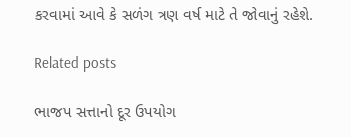કરવામાં આવે કે સળંગ ત્રણ વર્ષ માટે તે જોવાનું રહેશે.

Related posts

ભાજપ સત્તાનો દૂર ઉપયોગ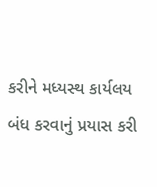કરીને મધ્યસ્થ કાર્યલય બંધ કરવાનું પ્રયાસ કરી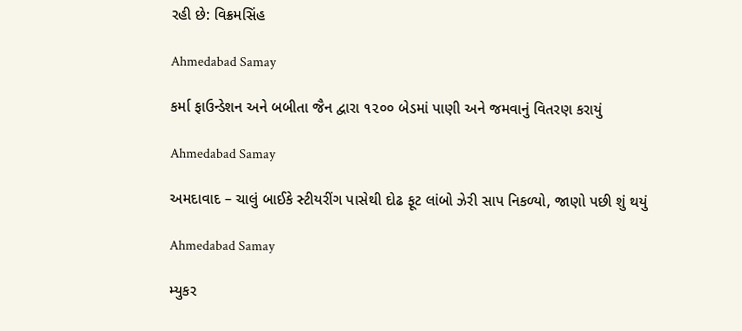રહી છે: વિક્રમસિંહ

Ahmedabad Samay

કર્મા ફાઉન્ડેશન અને બબીતા જૈન દ્વારા ૧૨૦૦ બેડમાં પાણી અને જમવાનું વિતરણ કરાયું

Ahmedabad Samay

અમદાવાદ – ચાલું બાઈકે સ્ટીયરીંગ પાસેથી દોઢ ફૂટ લાંબો ઝેરી સાપ નિકળ્યો, જાણો પછી શું થયું

Ahmedabad Samay

મ્યુકર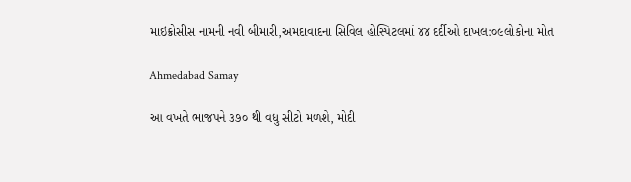માઇક્રોસીસ નામની નવી બીમારી,અમદાવાદના સિવિલ હોસ્પિટલમાં ૪૪ દર્દીઓ દાખલ:૦૯લોકોના મોત

Ahmedabad Samay

આ વખતે ભાજપને ૩૭૦ થી વધુ સીટો મળશે, મોદી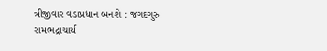ત્રીજીવાર વડાપ્રધાન બનશે : જગદગુરુ રામભદ્રાચાર્ય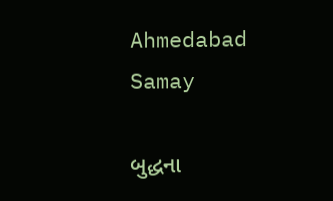Ahmedabad Samay

બુદ્ધના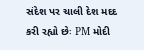સંદેશ પર ચાલી દેશ મદદ કરી રહ્યો છેઃ PM મોદી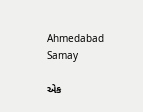Ahmedabad Samay

એક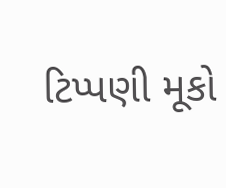ટિપ્પણી મૂકો